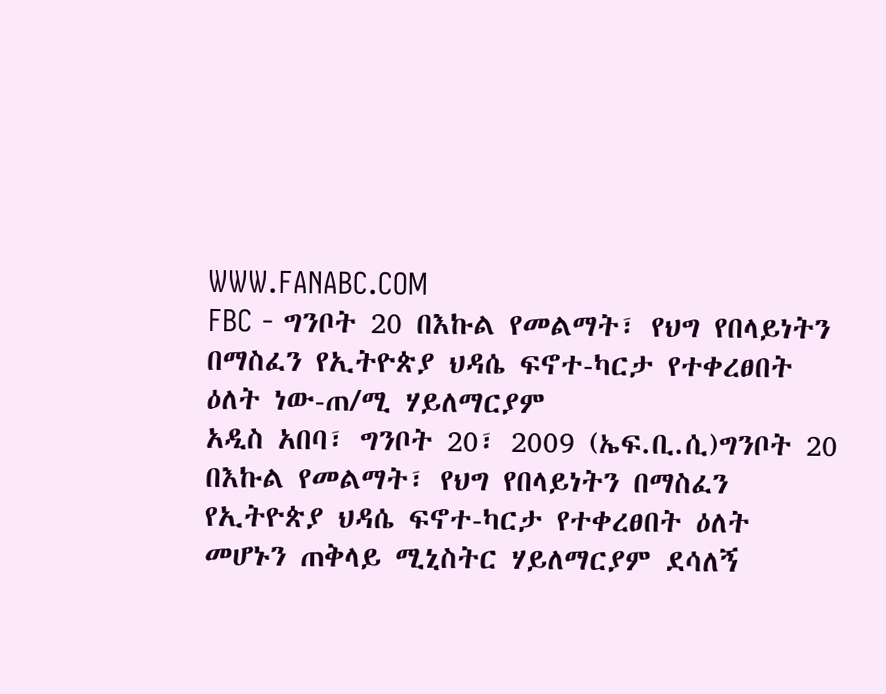WWW.FANABC.COM
FBC - ግንቦት 20 በእኩል የመልማት፣ የህግ የበላይነትን በማስፈን የኢትዮጵያ ህዳሴ ፍኖተ-ካርታ የተቀረፀበት ዕለት ነው-ጠ/ሚ ሃይለማርያም
አዲስ አበባ፣ ግንቦት 20፣ 2009 (ኤፍ.ቢ.ሲ)ግንቦት 20 በእኩል የመልማት፣ የህግ የበላይነትን በማስፈን የኢትዮጵያ ህዳሴ ፍኖተ-ካርታ የተቀረፀበት ዕለት መሆኑን ጠቅላይ ሚኒስትር ሃይለማርያም ደሳለኝ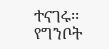ተናገሩ፡፡ የግንቦት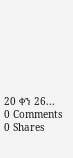20 ቀን 26...
0 Comments 0 Shares